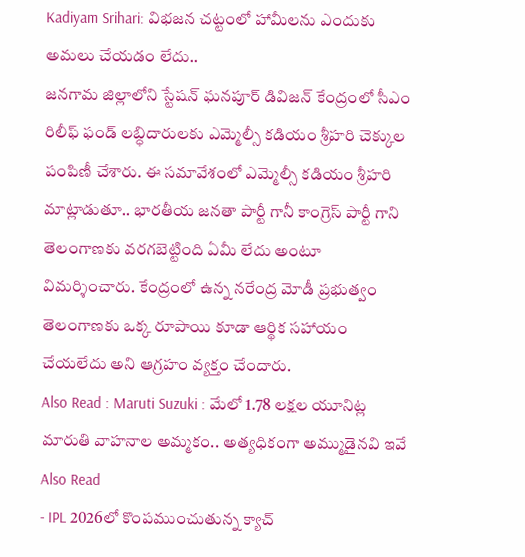Kadiyam Srihari: విభజన చట్టంలో హామీలను ఎందుకు అమలు చేయడం లేదు..
జనగామ జిల్లాలోని స్టేషన్ ఘనపూర్ డివిజన్ కేంద్రంలో సీఎం రిలీఫ్ ఫండ్ లబ్ధిదారులకు ఎమ్మెల్సీ కడియం శ్రీహరి చెక్కుల పంపిణీ చేశారు. ఈ సమావేశంలో ఎమ్మెల్సీ కడియం శ్రీహరి మాట్లాడుతూ.. భారతీయ జనతా పార్టీ గానీ కాంగ్రెస్ పార్టీ గాని తెలంగాణకు వరగబెట్టింది ఏమీ లేదు అంటూ విమర్శించారు. కేంద్రంలో ఉన్న నరేంద్ర మోడీ ప్రభుత్వం తెలంగాణకు ఒక్క రూపాయి కూడా ఆర్థిక సహాయం చేయలేదు అని ఆగ్రహం వ్యక్తం చేందారు.
Also Read : Maruti Suzuki : మేలో 1.78 లక్షల యూనిట్ల మారుతి వాహనాల అమ్మకం.. అత్యధికంగా అమ్ముడైనవి ఇవే
Also Read
- IPL 2026లో కొంపముంచుతున్న క్యాచ్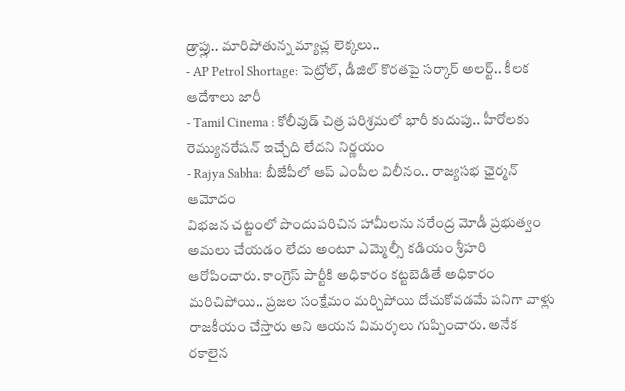డ్రాప్లు.. మారిపోతున్న మ్యాచ్ల లెక్కలు..
- AP Petrol Shortage: పెట్రోల్, డీజిల్ కొరతపై సర్కార్ అలర్ట్.. కీలక ఆదేశాలు జారీ
- Tamil Cinema : కోలీవుడ్ చిత్ర పరిశ్రమలో భారీ కుదుపు.. హీరోలకు రెమ్యునరేషన్ ఇచ్చేది లేదని నిర్ణయం
- Rajya Sabha: బీజేపీలో ఆప్ ఎంపీల విలీనం.. రాజ్యసభ ఛైర్మన్ ఆమోదం
విభజన చట్టంలో పొందుపరిచిన హామీలను నరేంద్ర మోడీ ప్రభుత్వం అమలు చేయడం లేదు అంటూ ఎమ్మెల్సీ కడియం శ్రీహరి ఆరోపించారు. కాంగ్రెస్ పార్టీకి అధికారం కట్టబెడితే అధికారం మరిచిపోయి.. ప్రజల సంక్షేమం మర్చిపోయి దోచుకోవడమే పనిగా వాళ్లు రాజకీయం చేస్తారు అని ఆయన విమర్శలు గుప్పించారు. అనేక రకాలైన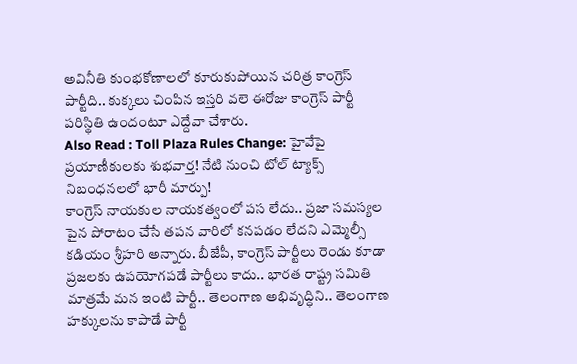అవినీతి కుంభకోణాలలో కూరుకుపోయిన చరిత్ర కాంగ్రెస్ పార్టీది.. కుక్కలు చింపిన ఇస్తరి వలె ఈరోజు కాంగ్రెస్ పార్టీ పరిస్థితి ఉందంటూ ఎద్దేవా చేశారు.
Also Read : Toll Plaza Rules Change: హైవేపై ప్రయాణీకులకు శుభవార్త! నేటి నుంచి టోల్ ట్యాక్స్ నిబంధనలలో భారీ మార్పు!
కాంగ్రెస్ నాయకుల నాయకత్వంలో పస లేదు.. ప్రజా సమస్యల పైన పోరాటం చేసే తపన వారిలో కనపడం లేదని ఎమ్మెల్సీ కడియం శ్రీహరి అన్నారు. బీజేపీ, కాంగ్రెస్ పార్టీలు రెండు కూడా ప్రజలకు ఉపయోగపడే పార్టీలు కాదు.. భారత రాష్ట్ర సమితి మాత్రమే మన ఇంటి పార్టీ.. తెలంగాణ అభివృద్ధిని.. తెలంగాణ హక్కులను కాపాడే పార్టీ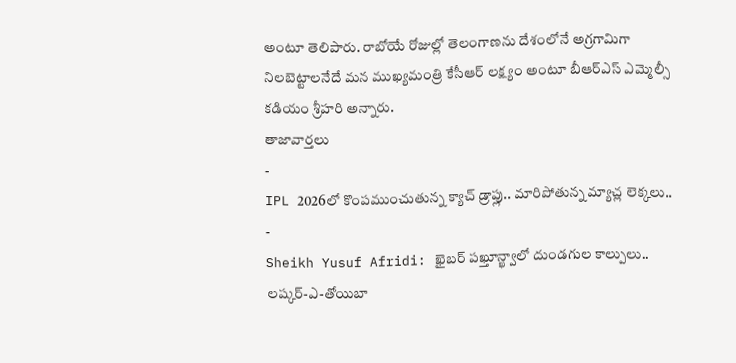అంటూ తెలిపారు. రాబోయే రోజుల్లో తెలంగాణను దేశంలోనే అగ్రగామిగా నిలబెట్టాలనేదే మన ముఖ్యమంత్రి కేసీఆర్ లక్ష్యం అంటూ బీఆర్ఎస్ ఎమ్మెల్సీ కడియం శ్రీహరి అన్నారు.
తాజావార్తలు
-
IPL 2026లో కొంపముంచుతున్న క్యాచ్ డ్రాప్లు.. మారిపోతున్న మ్యాచ్ల లెక్కలు..
-
Sheikh Yusuf Afridi: ఖైబర్ పఖ్తూన్ఖ్వాలో దుండగుల కాల్పులు.. లష్కర్-ఎ-తోయిబా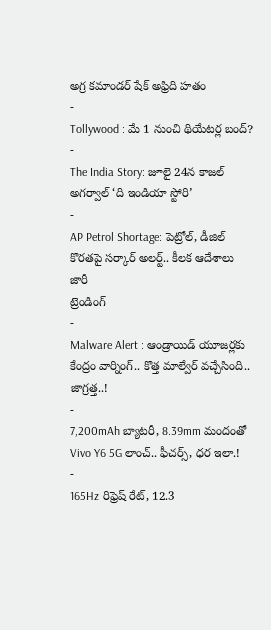అగ్ర కమాండర్ షేక్ అఫ్రిది హతం
-
Tollywood : మే 1 నుంచి థియేటర్ల బంద్?
-
The India Story: జూలై 24న కాజల్ అగర్వాల్ ‘ది ఇండియా స్టోరి’
-
AP Petrol Shortage: పెట్రోల్, డీజిల్ కొరతపై సర్కార్ అలర్ట్.. కీలక ఆదేశాలు జారీ
ట్రెండింగ్
-
Malware Alert : ఆండ్రాయిడ్ యూజర్లకు కేంద్రం వార్నింగ్.. కొత్త మాల్వేర్ వచ్చేసింది.. జాగ్రత్త..!
-
7,200mAh బ్యాటరీ, 8.39mm మందంతో Vivo Y6 5G లాంచ్.. ఫీచర్స్, ధర ఇలా.!
-
165Hz రిఫ్రెష్ రేట్, 12.3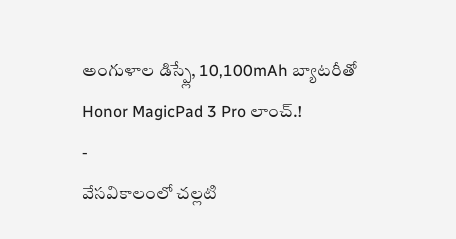అంగుళాల డిస్ప్లే, 10,100mAh బ్యాటరీతో Honor MagicPad 3 Pro లాంచ్.!
-
వేసవికాలంలో చల్లటి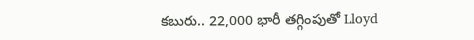కబురు.. 22,000 భారీ తగ్గింపుతో Lloyd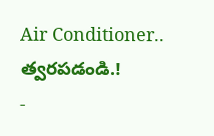Air Conditioner.. త్వరపడండి.!
-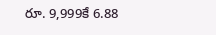రూ. 9,999కే 6.88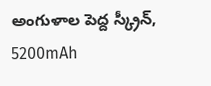అంగుళాల పెద్ద స్క్రీన్, 5200mAh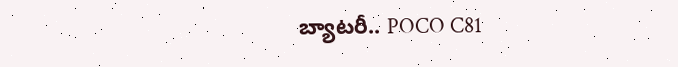బ్యాటరీ.. POCO C81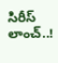సిరీస్ లాంచ్..!